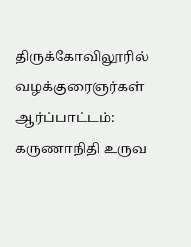திருக்கோவிலூரில் வழக்குரைஞர்கள் ஆர்ப்பாட்டம்: கருணாநிதி உருவ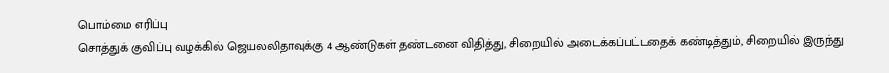பொம்மை எரிப்பு
சொத்துக் குவிப்பு வழக்கில் ஜெயலலிதாவுக்கு 4 ஆண்டுகள் தண்டனை விதித்து, சிறையில் அடைக்கப்பட்டதைக் கண்டித்தும், சிறையில் இருந்து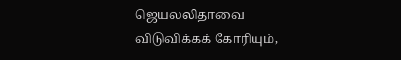ஜெயலலிதாவை விடுவிக்கக் கோரியும்,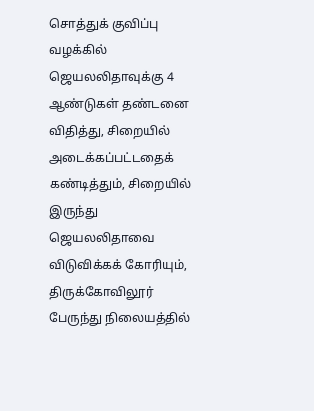சொத்துக் குவிப்பு வழக்கில் ஜெயலலிதாவுக்கு 4 ஆண்டுகள் தண்டனை விதித்து, சிறையில் அடைக்கப்பட்டதைக் கண்டித்தும், சிறையில் இருந்து ஜெயலலிதாவை விடுவிக்கக் கோரியும், திருக்கோவிலூர் பேருந்து நிலையத்தில்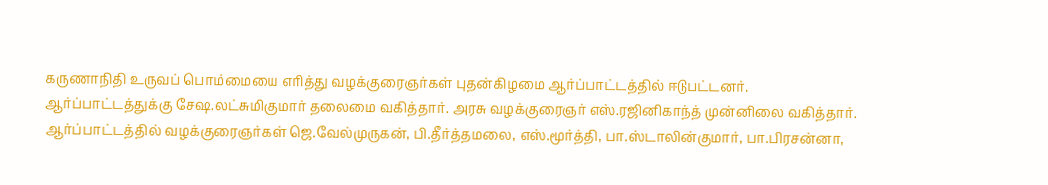கருணாநிதி உருவப் பொம்மையை எரித்து வழக்குரைஞர்கள் புதன்கிழமை ஆர்ப்பாட்டத்தில் ஈடுபட்டனர்.
ஆர்ப்பாட்டத்துக்கு சேஷ.லட்சுமிகுமார் தலைமை வகித்தார். அரசு வழக்குரைஞர் எஸ்.ரஜினிகாந்த் முன்னிலை வகித்தார்.
ஆர்ப்பாட்டத்தில் வழக்குரைஞர்கள் ஜெ.வேல்முருகன், பி.தீர்த்தமலை, எஸ்.மூர்த்தி, பா.ஸ்டாலின்குமார், பா.பிரசன்னா,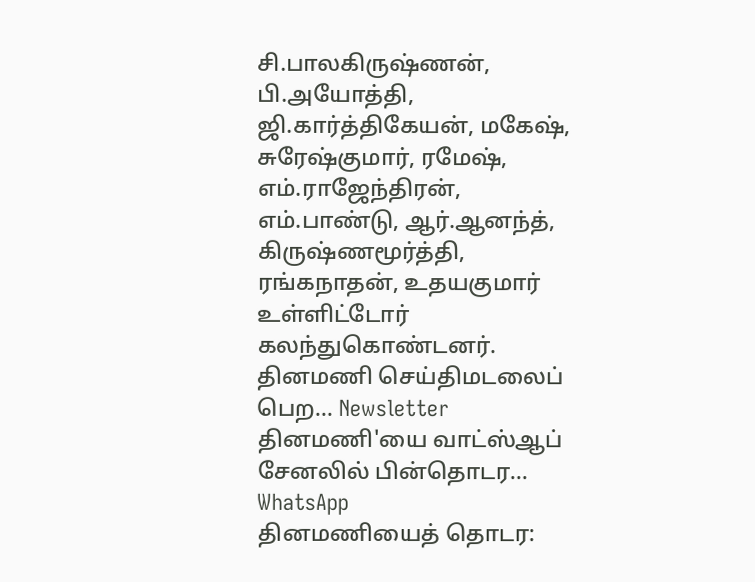சி.பாலகிருஷ்ணன், பி.அயோத்தி, ஜி.கார்த்திகேயன், மகேஷ், சுரேஷ்குமார், ரமேஷ், எம்.ராஜேந்திரன், எம்.பாண்டு, ஆர்.ஆனந்த், கிருஷ்ணமூர்த்தி, ரங்கநாதன், உதயகுமார் உள்ளிட்டோர் கலந்துகொண்டனர்.
தினமணி செய்திமடலைப் பெற... Newsletter
தினமணி'யை வாட்ஸ்ஆப் சேனலில் பின்தொடர... WhatsApp
தினமணியைத் தொடர: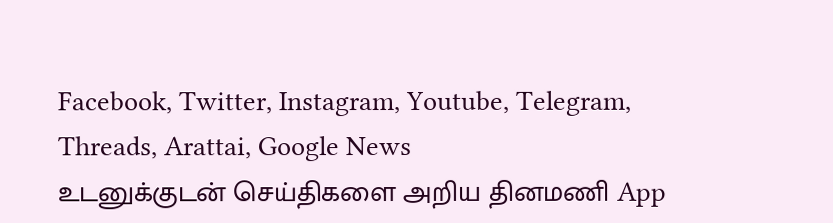Facebook, Twitter, Instagram, Youtube, Telegram, Threads, Arattai, Google News
உடனுக்குடன் செய்திகளை அறிய தினமணி App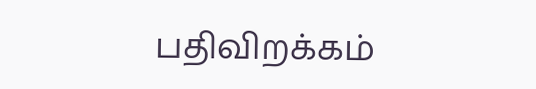பதிவிறக்கம்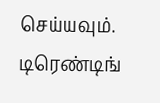செய்யவும்.
டிரெண்டிங்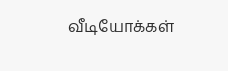வீடியோக்கள்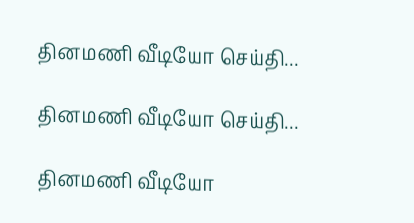தினமணி வீடியோ செய்தி...

தினமணி வீடியோ செய்தி...

தினமணி வீடியோ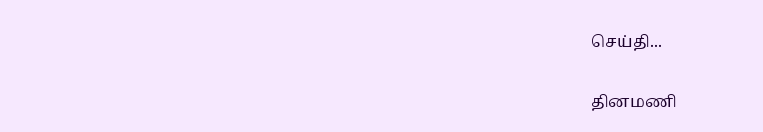செய்தி...

தினமணி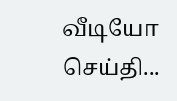வீடியோ செய்தி...